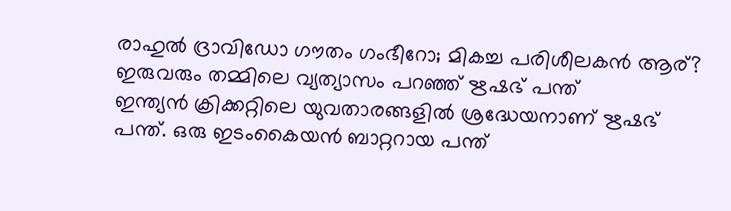രാഹുൽ ദ്രാവിഡോ ഗൗതം ഗംഭീറോ; മികച്ച പരിശീലകൻ ആര്? ഇരുവരും തമ്മിലെ വ്യത്യാസം പറഞ്ഞ് ഋഷഭ് പന്ത്
ഇന്ത്യൻ ക്രിക്കറ്റിലെ യുവതാരങ്ങളിൽ ശ്രദ്ധേയനാണ് ഋഷഭ് പന്ത്. ഒരു ഇടംകൈയൻ ബാറ്ററായ പന്ത്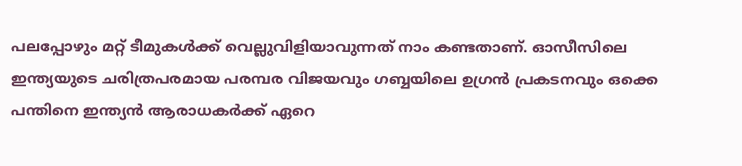പലപ്പോഴും മറ്റ് ടീമുകൾക്ക് വെല്ലുവിളിയാവുന്നത് നാം കണ്ടതാണ്. ഓസീസിലെ ഇന്ത്യയുടെ ചരിത്രപരമായ പരമ്പര വിജയവും ഗബ്ബയിലെ ഉഗ്രൻ പ്രകടനവും ഒക്കെ പന്തിനെ ഇന്ത്യൻ ആരാധകർക്ക് ഏറെ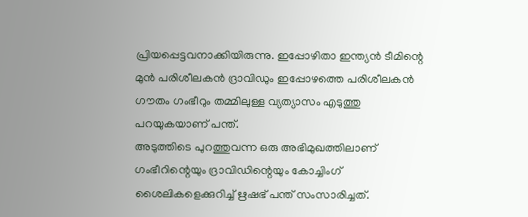പ്രിയപ്പെട്ടവനാക്കിയിരുന്നു. ഇപ്പോഴിതാ ഇന്ത്യൻ ടീമിന്റെ മുൻ പരിശീലകൻ ദ്രാവിഡും ഇപ്പോഴത്തെ പരിശീലകൻ ഗൗതം ഗംഭീറും തമ്മിലുള്ള വ്യത്യാസം എടുത്തു പറയുകയാണ് പന്ത്.
അടുത്തിടെ പുറത്തുവന്ന ഒരു അഭിമുഖത്തിലാണ് ഗംഭീറിന്റെയും ദ്രാവിഡിന്റെയും കോച്ചിംഗ് ശൈലികളെക്കുറിച്ച് ഋഷഭ് പന്ത് സംസാരിച്ചത്.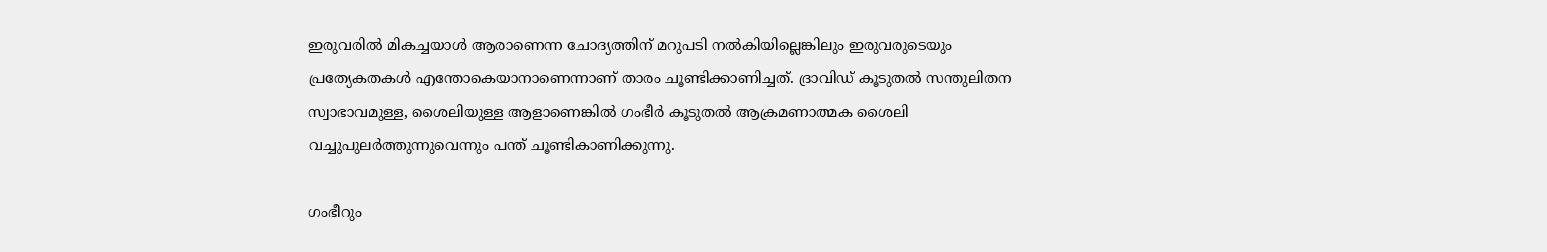ഇരുവരിൽ മികച്ചയാൾ ആരാണെന്ന ചോദ്യത്തിന് മറുപടി നൽകിയില്ലെങ്കിലും ഇരുവരുടെയും പ്രത്യേകതകൾ എന്തോകെയാനാണെന്നാണ് താരം ചൂണ്ടിക്കാണിച്ചത്. ദ്രാവിഡ് കൂടുതൽ സന്തുലിതന സ്വാഭാവമുള്ള, ശൈലിയുള്ള ആളാണെങ്കിൽ ഗംഭീർ കൂടുതൽ ആക്രമണാത്മക ശൈലി വച്ചുപുലർത്തുന്നുവെന്നും പന്ത് ചൂണ്ടികാണിക്കുന്നു.

ഗംഭീറും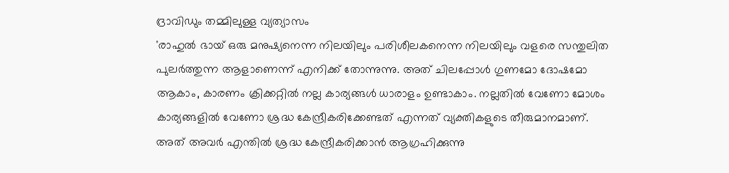ദ്രാവിഡും തമ്മിലുള്ള വ്യത്യാസം
'രാഹുൽ ഭായ് ഒരു മനുഷ്യനെന്ന നിലയിലും പരിശീലകനെന്ന നിലയിലും വളരെ സന്തുലിത പുലർത്തുന്ന ആളാണെന്ന് എനിക്ക് തോന്നുന്നു. അത് ചിലപ്പോൾ ഗുണമോ ദോഷമോ ആകാം, കാരണം ക്രിക്കറ്റിൽ നല്ല കാര്യങ്ങൾ ധാരാളം ഉണ്ടാകാം. നല്ലതിൽ വേണോ മോശം കാര്യങ്ങളിൽ വേണോ ശ്രദ്ധ കേന്ദ്രീകരിക്കേണ്ടത് എന്നത് വ്യക്തികളുടെ തീരുമാനമാണ്. അത് അവർ എന്തിൽ ശ്രദ്ധ കേന്ദ്രീകരിക്കാൻ ആഗ്രഹിക്കുന്നു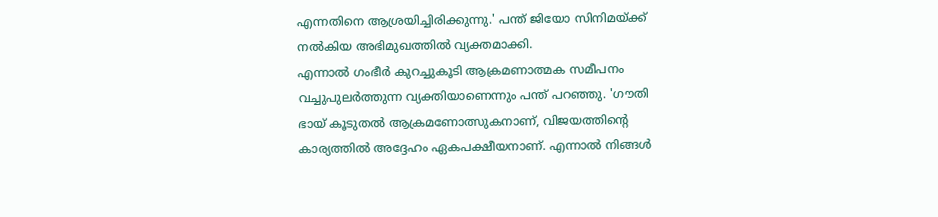എന്നതിനെ ആശ്രയിച്ചിരിക്കുന്നു.' പന്ത് ജിയോ സിനിമയ്ക്ക് നൽകിയ അഭിമുഖത്തിൽ വ്യക്തമാക്കി.
എന്നാൽ ഗംഭീർ കുറച്ചുകൂടി ആക്രമണാത്മക സമീപനം വച്ചുപുലർത്തുന്ന വ്യക്തിയാണെന്നും പന്ത് പറഞ്ഞു. 'ഗൗതി ഭായ് കൂടുതൽ ആക്രമണോത്സുകനാണ്, വിജയത്തിന്റെ കാര്യത്തിൽ അദ്ദേഹം ഏകപക്ഷീയനാണ്. എന്നാൽ നിങ്ങൾ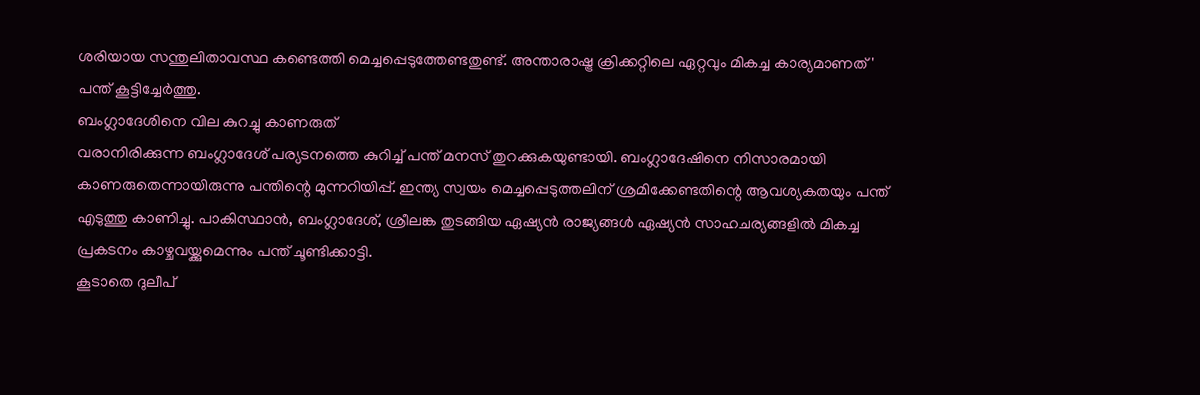ശരിയായ സന്തുലിതാവസ്ഥ കണ്ടെത്തി മെച്ചപ്പെടുത്തേണ്ടതുണ്ട്. അന്താരാഷ്ട്ര ക്രിക്കറ്റിലെ ഏറ്റവും മികച്ച കാര്യമാണത്' പന്ത് കൂട്ടിച്ചേർത്തു.
ബംഗ്ലാദേശിനെ വില കുറച്ചു കാണരുത്
വരാനിരിക്കുന്ന ബംഗ്ലാദേശ് പര്യടനത്തെ കുറിച്ച് പന്ത് മനസ് തുറക്കുകയുണ്ടായി. ബംഗ്ലാദേഷിനെ നിസാരമായി കാണരുതെന്നായിരുന്നു പന്തിന്റെ മുന്നറിയിപ്പ്. ഇന്ത്യ സ്വയം മെച്ചപ്പെടുത്തലിന് ശ്രമിക്കേണ്ടതിന്റെ ആവശ്യകതയും പന്ത് എടുത്തു കാണിച്ചു. പാകിസ്ഥാൻ, ബംഗ്ലാദേശ്, ശ്രീലങ്ക തുടങ്ങിയ ഏഷ്യൻ രാജ്യങ്ങൾ ഏഷ്യൻ സാഹചര്യങ്ങളിൽ മികച്ച പ്രകടനം കാഴ്ചവയ്ക്കുമെന്നും പന്ത് ചൂണ്ടിക്കാട്ടി.
കൂടാതെ ദുലീപ്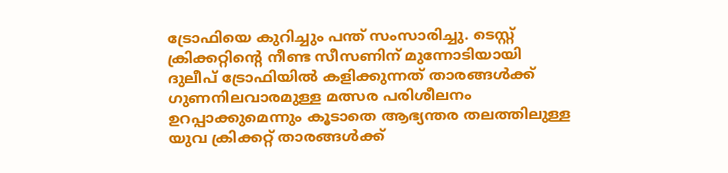ട്രോഫിയെ കുറിച്ചും പന്ത് സംസാരിച്ചു. ടെസ്റ്റ് ക്രിക്കറ്റിന്റെ നീണ്ട സീസണിന് മുന്നോടിയായി ദുലീപ് ട്രോഫിയിൽ കളിക്കുന്നത് താരങ്ങൾക്ക് ഗുണനിലവാരമുള്ള മത്സര പരിശീലനം ഉറപ്പാക്കുമെന്നും കൂടാതെ ആഭ്യന്തര തലത്തിലുള്ള യുവ ക്രിക്കറ്റ് താരങ്ങൾക്ക്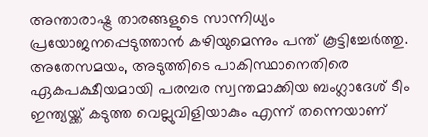അന്താരാഷ്ട്ര താരങ്ങളുടെ സാന്നിധ്യം പ്രയോജനപ്പെടുത്താൻ കഴിയുമെന്നും പന്ത് കൂട്ടിച്ചേർത്തു.
അതേസമയം, അടുത്തിടെ പാകിസ്ഥാനെതിരെ ഏകപക്ഷീയമായി പരമ്പര സ്വന്തമാക്കിയ ബംഗ്ലാദേശ് ടീം ഇന്ത്യയ്ക്ക് കടുത്ത വെല്ലുവിളിയാകും എന്ന് തന്നെയാണ്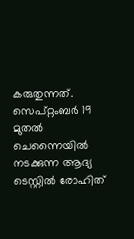കരുതുന്നത്. സെപ്റ്റംബർ 19 മുതൽ ചെന്നൈയിൽ നടക്കുന്ന ആദ്യ ടെസ്റ്റിൽ രോഹിത്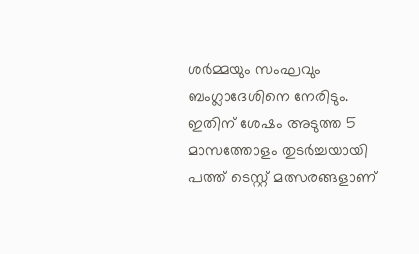ശർമ്മയും സംഘവും ബംഗ്ലാദേശിനെ നേരിടും. ഇതിന് ശേഷം അടുത്ത 5 മാസത്തോളം തുടർച്ചയായി പത്ത് ടെസ്റ്റ് മത്സരങ്ങളാണ്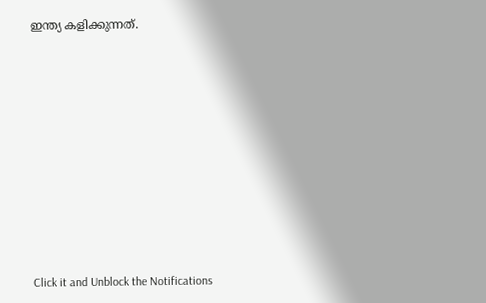ഇന്ത്യ കളിക്കുന്നത്.












Click it and Unblock the Notifications